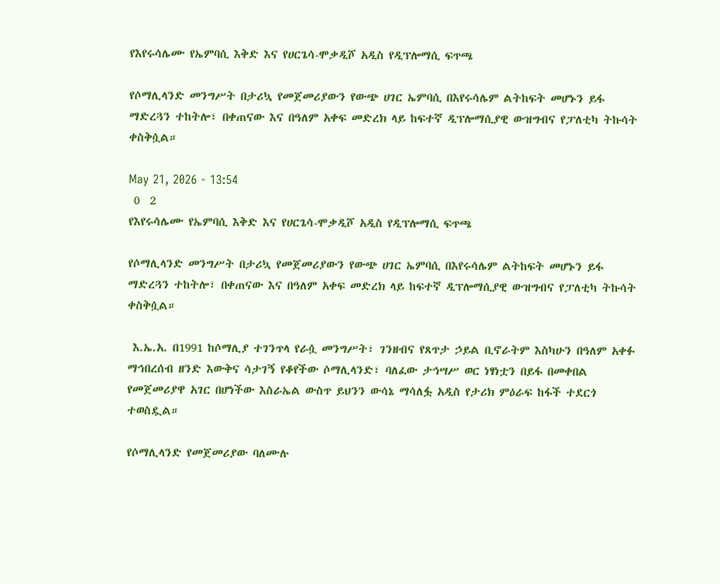የእየሩሳሌሙ የኤምባሲ እቅድ እና የሀርጌሳ-ሞቃዲሾ አዲስ የዲፕሎማሲ ፍጥጫ

የሶማሊላንድ መንግሥት በታሪኳ የመጀመሪያውን የውጭ ሀገር ኤምባሲ በእየሩሳሌም ልትከፍት መሆኑን ይፋ ማድረጓን ተከትሎ፣ በቀጠናው እና በዓለም አቀፍ መድረክ ላይ ከፍተኛ ዲፕሎማሲያዊ ውዝግብና የፓለቲካ ትኩሳት ቀስቅሷል።

May 21, 2026 - 13:54
 0  2
የእየሩሳሌሙ የኤምባሲ እቅድ እና የሀርጌሳ-ሞቃዲሾ አዲስ የዲፕሎማሲ ፍጥጫ

የሶማሊላንድ መንግሥት በታሪኳ የመጀመሪያውን የውጭ ሀገር ኤምባሲ በእየሩሳሌም ልትከፍት መሆኑን ይፋ ማድረጓን ተከትሎ፣ በቀጠናው እና በዓለም አቀፍ መድረክ ላይ ከፍተኛ ዲፕሎማሲያዊ ውዝግብና የፓለቲካ ትኩሳት ቀስቅሷል።

 እ.ኤ.አ. በ1991 ከሶማሊያ ተገንጥላ የራሷ መንግሥት፣ ገንዘብና የጸጥታ ኃይል ቢኖራትም እስካሁን በዓለም አቀፉ ማኅበረሰብ ዘንድ እውቅና ሳታገኝ የቆየችው ሶማሊላንድ፣ ባለፈው ታኅሣሥ ወር ነፃነቷን በይፋ በመቀበል የመጀመሪያዋ አገር በሆነችው እስራኤል ውስጥ ይህንን ውሳኔ ማሳለፏ አዲስ የታሪክ ምዕራፍ ከፋች ተደርጎ ተወስዷል።

የሶማሊላንድ የመጀመሪያው ባለሙሉ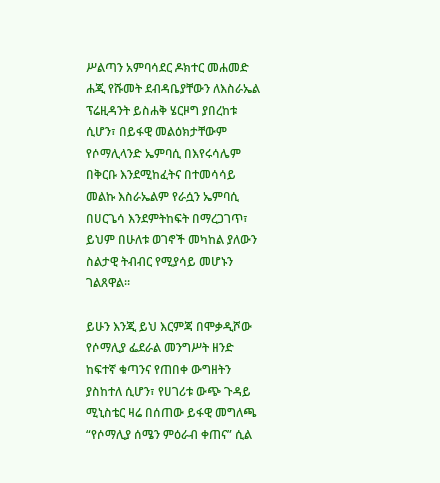ሥልጣን አምባሳደር ዶክተር መሐመድ ሐጂ የሹመት ደብዳቤያቸውን ለእስራኤል ፕሬዚዳንት ይስሐቅ ሄርዞግ ያበረከቱ ሲሆን፣ በይፋዊ መልዕክታቸውም የሶማሊላንድ ኤምባሲ በእየሩሳሌም በቅርቡ እንደሚከፈትና በተመሳሳይ መልኩ እስራኤልም የራሷን ኤምባሲ በሀርጌሳ እንደምትከፍት በማረጋገጥ፣ ይህም በሁለቱ ወገኖች መካከል ያለውን ስልታዊ ትብብር የሚያሳይ መሆኑን ገልጸዋል።

ይሁን እንጂ ይህ እርምጃ በሞቃዲሾው የሶማሊያ ፌደራል መንግሥት ዘንድ ከፍተኛ ቁጣንና የጠበቀ ውግዘትን ያስከተለ ሲሆን፣ የሀገሪቱ ውጭ ጉዳይ ሚኒስቴር ዛሬ በሰጠው ይፋዊ መግለጫ “የሶማሊያ ሰሜን ምዕራብ ቀጠና” ሲል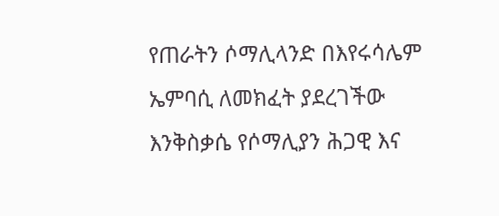የጠራትን ሶማሊላንድ በእየሩሳሌም ኤምባሲ ለመክፈት ያደረገችው እንቅስቃሴ የሶማሊያን ሕጋዊ እና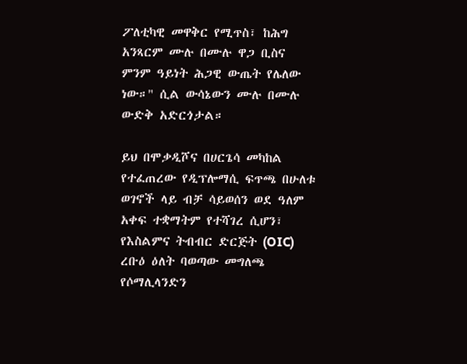ፖለቲካዊ መዋቅር የሚጥስ፣ ከሕግ አንጻርም ሙሉ በሙሉ ዋጋ ቢስና ምንም ዓይነት ሕጋዊ ውጤት የሌለው ነው።" ሲል ውሳኔውን ሙሉ በሙሉ ውድቅ አድርጎታል።

ይህ በሞቃዲሾና በሀርጌሳ መካከል የተፈጠረው የዲፕሎማሲ ፍጥጫ በሁለቱ ወገኖች ላይ ብቻ ሳይወሰን ወደ ዓለም አቀፍ ተቋማትም የተሻገረ ሲሆን፣ የእስልምና ትብብር ድርጅት (OIC) ረቡዕ ዕለት ባወጣው መግለጫ የሶማሊላንድን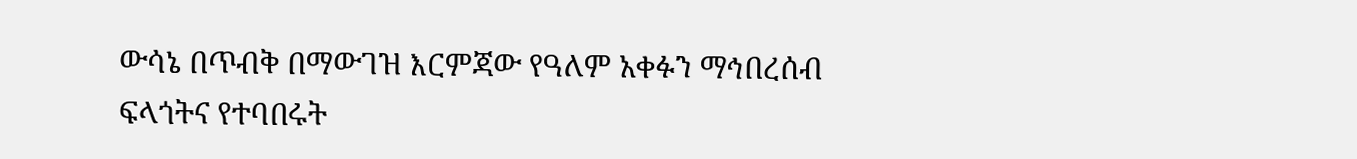ውሳኔ በጥብቅ በማውገዝ እርምጃው የዓለም አቀፉን ማኅበረሰብ ፍላጎትና የተባበሩት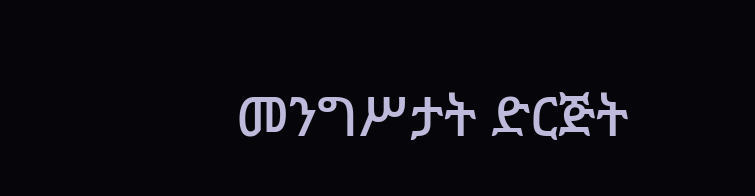መንግሥታት ድርጅት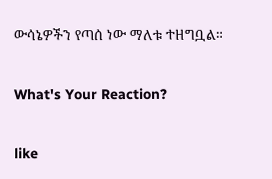ውሳኔዎችን የጣሰ ነው ማለቱ ተዘግቧል።

What's Your Reaction?

like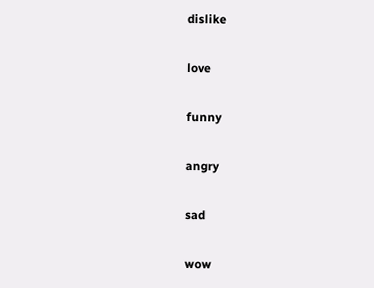dislike

love

funny

angry

sad

wow